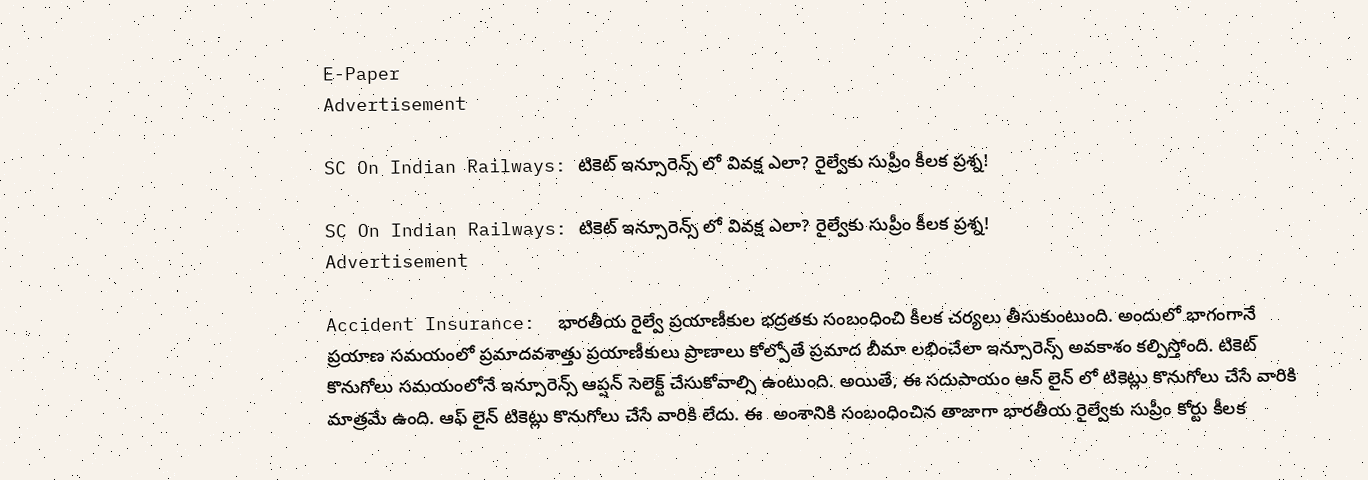E-Paper
Advertisement

SC On Indian Railways: టికెట్ ఇన్సూరెన్స్ లో వివక్ష ఎలా? రైల్వేకు సుప్రీం కీలక ప్రశ్న!

SC On Indian Railways: టికెట్ ఇన్సూరెన్స్ లో వివక్ష ఎలా? రైల్వేకు సుప్రీం కీలక ప్రశ్న!
Advertisement

Accident Insurance:  భారతీయ రైల్వే ప్రయాణీకుల భద్రతకు సంబంధించి కీలక చర్యలు తీసుకుంటుంది. అందులో భాగంగానే ప్రయాణ సమయంలో ప్రమాదవశాత్తు ప్రయాణీకులు ప్రాణాలు కోల్పోతే ప్రమాద బీమా లభించేలా ఇన్సూరెన్స్ అవకాశం కల్పిస్తోంది. టికెట్ కొనుగోలు సమయంలోనే ఇన్సూరెన్స్ ఆప్షన్ సెలెక్ట్ చేసుకోవాల్సి ఉంటుంది. అయితే, ఈ సదుపాయం ఆన్ లైన్ లో టికెట్లు కొనుగోలు చేసే వారికి మాత్రమే ఉంది. ఆఫ్ లైన్ టికెట్లు కొనుగోలు చేసే వారికి లేదు. ఈ  అంశానికి సంబంధించిన తాజాగా భారతీయ రైల్వేకు సుప్రీం కోర్టు కీలక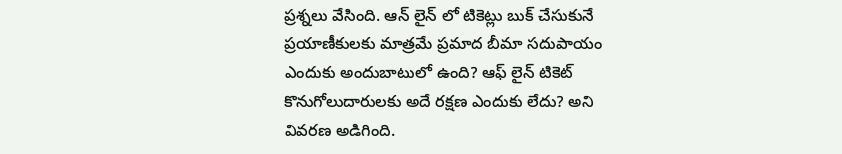ప్రశ్నలు వేసింది. ఆన్‌ లైన్‌ లో టికెట్లు బుక్ చేసుకునే ప్రయాణీకులకు మాత్రమే ప్రమాద బీమా సదుపాయం ఎందుకు అందుబాటులో ఉంది? ఆఫ్‌ లైన్ టికెట్ కొనుగోలుదారులకు అదే రక్షణ ఎందుకు లేదు? అని వివరణ అడిగింది.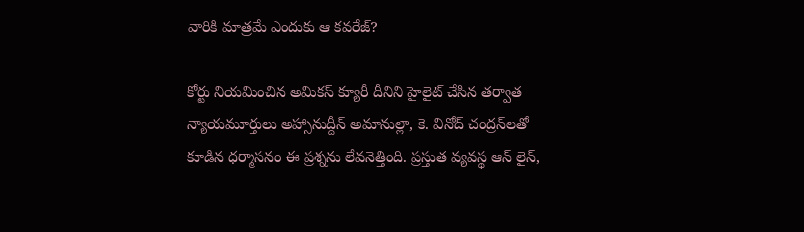వారికి మాత్రమే ఎందుకు ఆ కవరేజ్?

కోర్టు నియమించిన అమికస్ క్యూరీ దీనిని హైలైట్ చేసిన తర్వాత న్యాయమూర్తులు అహ్సానుద్దీన్ అమానుల్లా, కె. వినోద్ చంద్రన్‌లతో కూడిన ధర్మాసనం ఈ ప్రశ్నను లేవనెత్తింది. ప్రస్తుత వ్యవస్థ ఆన్‌ లైన్,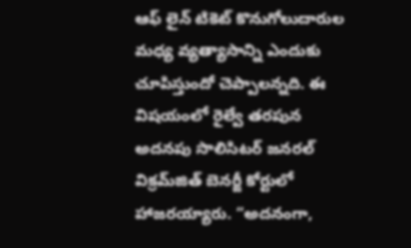ఆఫ్‌ లైన్ టికెట్ కొనుగోలుదారుల మధ్య వ్యత్యాసాన్ని ఎందుకు చూపిస్తుందో చెప్పాలన్నది. ఈ విషయంలో రైల్వే తరపున అదనపు సొలిసిటర్ జనరల్ విక్రమ్‌జిత్ బెనర్జీ కోర్టులో హాజరయ్యారు. “అదనంగా,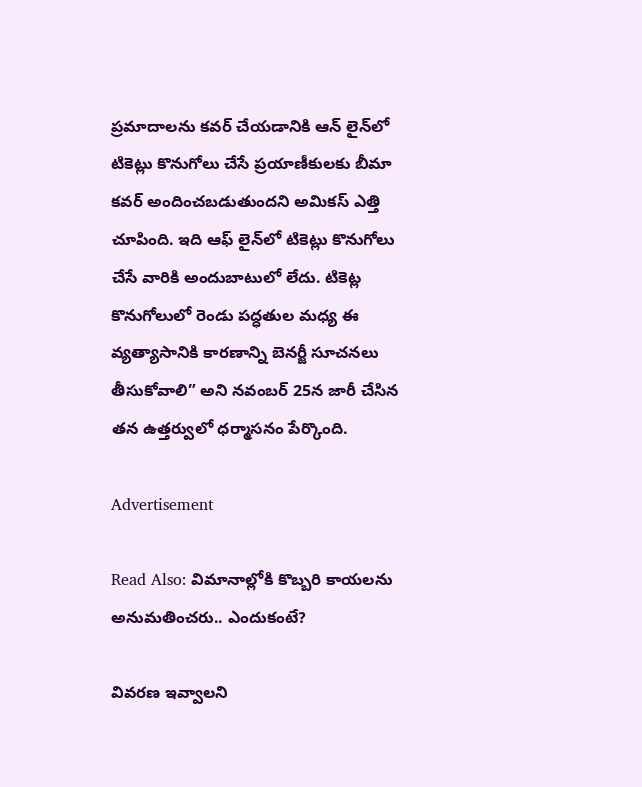ప్రమాదాలను కవర్ చేయడానికి ఆన్‌ లైన్‌లో టికెట్లు కొనుగోలు చేసే ప్రయాణీకులకు బీమా కవర్ అందించబడుతుందని అమికస్ ఎత్తి చూపింది. ఇది ఆఫ్‌ లైన్‌లో టికెట్లు కొనుగోలు చేసే వారికి అందుబాటులో లేదు. టికెట్ల కొనుగోలులో రెండు పద్ధతుల మధ్య ఈ వ్యత్యాసానికి కారణాన్ని బెనర్జీ సూచనలు తీసుకోవాలి” అని నవంబర్ 25న జారీ చేసిన తన ఉత్తర్వులో ధర్మాసనం పేర్కొంది.

Advertisement

Read Also: విమానాల్లోకి కొబ్బరి కాయలను అనుమతించరు.. ఎందుకంటే?

వివరణ ఇవ్వాలని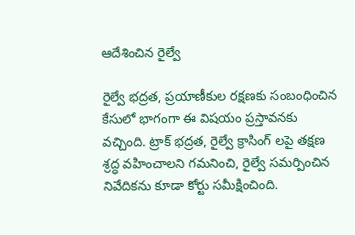ఆదేశించిన రైల్వే

రైల్వే భద్రత, ప్రయాణీకుల రక్షణకు సంబంధించిన కేసులో భాగంగా ఈ విషయం ప్రస్తావనకు వచ్చింది. ట్రాక్ భద్రత, రైల్వే క్రాసింగ్‌ లపై తక్షణ శ్రద్ధ వహించాలని గమనించి, రైల్వే సమర్పించిన నివేదికను కూడా కోర్టు సమీక్షించింది.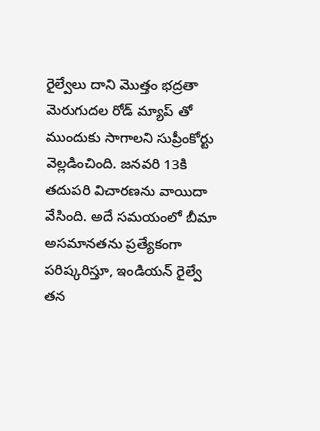రైల్వేలు దాని మొత్తం భద్రతా మెరుగుదల రోడ్‌ మ్యాప్‌ తో ముందుకు సాగాలని సుప్రీంకోర్టు వెల్లడించింది. జనవరి 13కి తదుపరి విచారణను వాయిదా వేసింది. అదే సమయంలో బీమా అసమానతను ప్రత్యేకంగా పరిష్కరిస్తూ, ఇండియన్ రైల్వే  తన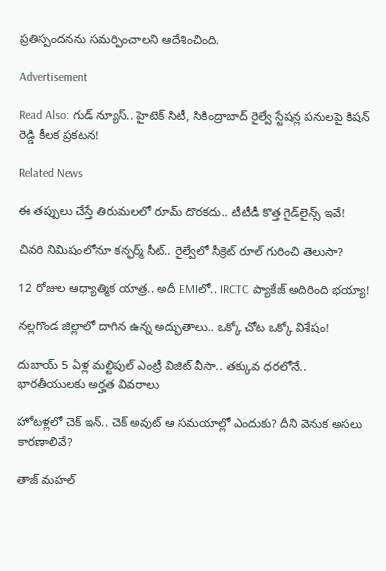ప్రతిస్పందనను సమర్పించాలని ఆదేశించింది.

Advertisement

Read Also: గుడ్ న్యూస్.. హైటెక్ సిటీ, సికింద్రాబాద్ రైల్వే స్టేషన్ల పనులపై కిషన్ రెడ్డి కీలక ప్రకటన!

Related News

ఈ తప్పులు చేస్తే తిరుమలలో రూమ్ దొరకదు.. టీటీడీ కొత్త గైడ్‌లైన్స్ ఇవే!

చివరి నిమిషంలోనూ కన్ఫర్మ్ సీట్.. రైల్వేలో సీక్రెట్ రూల్ గురించి తెలుసా?

12 రోజుల ఆధ్యాత్మిక యాత్ర.. అదీ EMIలో.. IRCTC ప్యాకేజ్ అదిరింది భయ్యా!

నల్లగొండ జిల్లాలో దాగిన ఉన్న అద్భుతాలు.. ఒక్కో చోట ఒక్కో విశేషం!

దుబాయ్ 5 ఏళ్ల మల్టిపుల్ ఎంట్రీ విజిట్ వీసా.. తక్కువ ధరలోనే.. భారతీయులకు అర్హత వివరాలు

హోటళ్లలో చెక్ ఇన్.. చెక్ అవుట్ ఆ సమయాల్లో ఎందుకు? దీని వెనుక అసలు కారణాలివే?

తాజ్ మహల్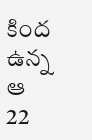కింద ఉన్న ఆ 22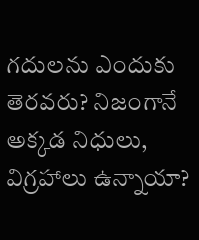గదులను ఎందుకు తెరవరు? నిజంగానే అక్కడ నిధులు, విగ్రహాలు ఉన్నాయా?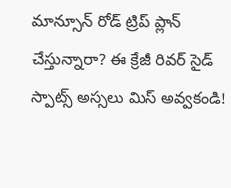మాన్సూన్ రోడ్ ట్రిప్ ప్లాన్ చేస్తున్నారా? ఈ క్రేజీ రివర్‌ సైడ్ స్పాట్స్ అస్సలు మిస్ అవ్వకండి!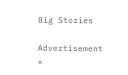Big Stories

Advertisement
×